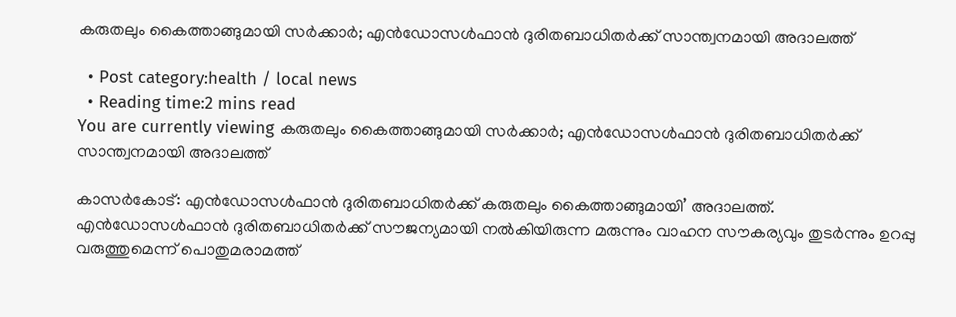കരുതലും കൈത്താങ്ങുമായി സര്‍ക്കാര്‍; എന്‍ഡോസള്‍ഫാന്‍ ദുരിതബാധിതര്‍ക്ക് സാന്ത്വനമായി അദാലത്ത്

  • Post category:health / local news
  • Reading time:2 mins read
You are currently viewing കരുതലും കൈത്താങ്ങുമായി സര്‍ക്കാര്‍; എന്‍ഡോസള്‍ഫാന്‍ ദുരിതബാധിതര്‍ക്ക് സാന്ത്വനമായി അദാലത്ത്

കാസർകോട്: എന്‍ഡോസള്‍ഫാന്‍ ദുരിതബാധിതര്‍ക്ക് കരുതലും കൈത്താങ്ങുമായി’ അദാലത്ത്. എന്‍ഡോസള്‍ഫാന്‍ ദുരിതബാധിതര്‍ക്ക് സൗജന്യമായി നല്‍കിയിരുന്ന മരുന്നും വാഹന സൗകര്യവും തുടര്‍ന്നും ഉറപ്പു വരുത്തുമെന്ന് പൊതുമരാമത്ത്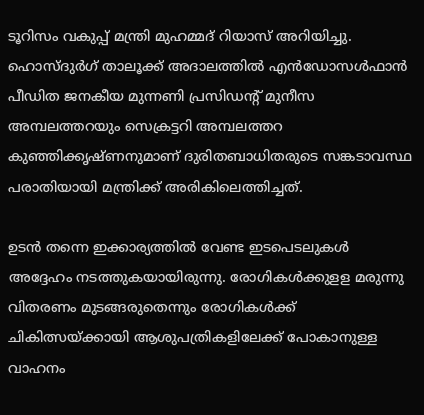ടൂറിസം വകുപ്പ് മന്ത്രി മുഹമ്മദ് റിയാസ് അറിയിച്ചു. ഹൊസ്ദുര്‍ഗ് താലൂക്ക് അദാലത്തില്‍ എന്‍ഡോസള്‍ഫാന്‍ പീഡിത ജനകീയ മുന്നണി പ്രസിഡന്റ് മുനീസ അമ്പലത്തറയും സെക്രട്ടറി അമ്പലത്തറ കുഞ്ഞിക്കൃഷ്ണനുമാണ് ദുരിതബാധിതരുടെ സങ്കടാവസ്ഥ പരാതിയായി മന്ത്രിക്ക് അരികിലെത്തിച്ചത്.

ഉടന്‍ തന്നെ ഇക്കാര്യത്തില്‍ വേണ്ട ഇടപെടലുകള്‍ അദ്ദേഹം നടത്തുകയായിരുന്നു. രോഗികള്‍ക്കുളള മരുന്നു വിതരണം മുടങ്ങരുതെന്നും രോഗികള്‍ക്ക് ചികിത്സയ്ക്കായി ആശുപത്രികളിലേക്ക് പോകാനുള്ള വാഹനം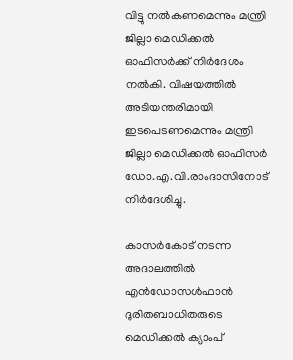വിട്ടു നല്‍കണമെന്നും മന്ത്രി ജില്ലാ മെഡിക്കല്‍ ഓഫിസര്‍ക്ക് നിര്‍ദേശം നല്‍കി. വിഷയത്തില്‍ അടിയന്തരിമായി ഇടപെടണമെന്നും മന്ത്രി ജില്ലാ മെഡിക്കല്‍ ഓഫിസര്‍ ഡോ.എ.വി.രാംദാസിനോട് നിര്‍ദേശിച്ചു.

കാസര്‍കോട് നടന്ന അദാലത്തില്‍ എന്‍ഡോസള്‍ഫാന്‍ ദുരിതബാധിതരുടെ മെഡിക്കല്‍ ക്യാംപ്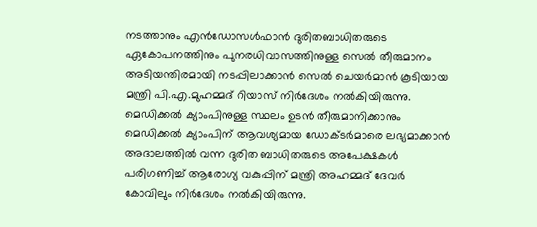നടത്താനും എന്‍ഡോസള്‍ഫാന്‍ ദുരിതബാധിതരുടെ ഏകോപനത്തിനും പുനരധിവാസത്തിനുള്ള സെല്‍ തീരുമാനം അടിയന്തിരമായി നടപ്പിലാക്കാന്‍ സെല്‍ ചെയര്‍മാന്‍ കൂടിയായ മന്ത്രി പി.എ.മുഹമ്മദ് റിയാസ് നിര്‍ദേശം നല്‍കിയിരുന്നു. മെഡിക്കല്‍ ക്യാംപിനുള്ള സ്ഥലം ഉടന്‍ തീരുമാനിക്കാനും മെഡിക്കല്‍ ക്യാംപിന് ആവശ്യമായ ഡോക്ടര്‍മാരെ ലഭ്യമാക്കാന്‍ അദാലത്തില്‍ വന്ന ദുരിത ബാധിതരുടെ അപേക്ഷകള്‍ പരിഗണിച്ച് ആരോഗ്യ വകുപ്പിന് മന്ത്രി അഹമ്മദ് ദേവര്‍ കോവിലും നിര്‍ദേശം നല്‍കിയിരുന്നു.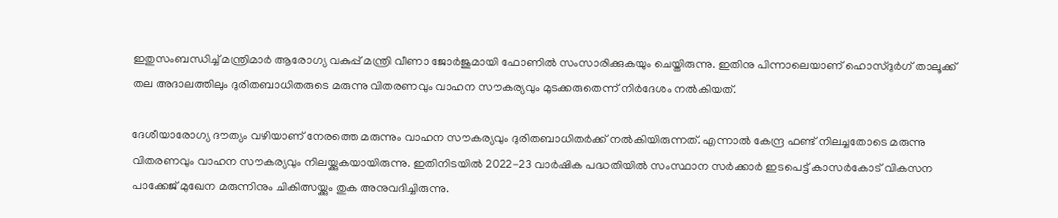ഇതുസംബന്ധിച്ച് മന്ത്രിമാര്‍ ആരോഗ്യ വകുപ്പ് മന്ത്രി വീണാ ജോര്‍ജുമായി ഫോണില്‍ സംസാരിക്കുകയും ചെയ്തിരുന്നു. ഇതിനു പിന്നാലെയാണ് ഹൊസ്ദുര്‍ഗ് താലൂക്ക് തല അദാലത്തിലും ദുരിതബാധിതരുടെ മരുന്നു വിതരണവും വാഹന സൗകര്യവും മുടക്കരുതെന്ന് നിര്‍ദേശം നല്‍കിയത്.

ദേശീയാരോഗ്യ ദൗത്യം വഴിയാണ് നേരത്തെ മരുന്നും വാഹന സൗകര്യവും ദുരിതബാധിതര്‍ക്ക് നല്‍കിയിരുന്നത്. എന്നാല്‍ കേന്ദ്ര ഫണ്ട് നിലച്ചതോടെ മരുന്നു വിതരണവും വാഹന സൗകര്യവും നിലയ്ക്കുകയായിരുന്നു. ഇതിനിടയില്‍ 2022-23 വാര്‍ഷിക പദ്ധതിയില്‍ സംസ്ഥാന സര്‍ക്കാര്‍ ഇടപെട്ട് കാസര്‍കോട് വികസന പാക്കേജ് മുഖേന മരുന്നിനും ചികിത്സയ്ക്കും തുക അനുവദിച്ചിരുന്നു.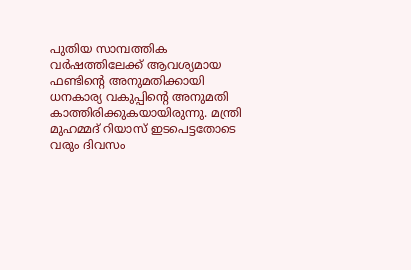പുതിയ സാമ്പത്തിക വര്‍ഷത്തിലേക്ക് ആവശ്യമായ ഫണ്ടിൻ്റെ അനുമതിക്കായി ധനകാര്യ വകുപ്പിന്റെ അനുമതി കാത്തിരിക്കുകയായിരുന്നു. മന്ത്രി മുഹമ്മദ് റിയാസ് ഇടപെട്ടതോടെ വരും ദിവസം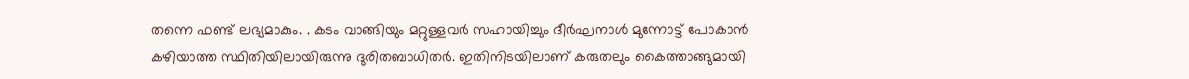തന്നെ ഫണ്ട് ലഭ്യമാകും. . കടം വാങ്ങിയും മറ്റുള്ളവര്‍ സഹായിച്ചും ദീര്‍ഘനാള്‍ മുന്നോട്ട് പോകാന്‍ കഴിയാത്ത സ്ഥിതിയിലായിരുന്നു ദുരിതബാധിതര്‍. ഇതിനിടയിലാണ് കരുതലും കൈത്താങ്ങുമായി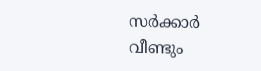സര്‍ക്കാര്‍ വീണ്ടും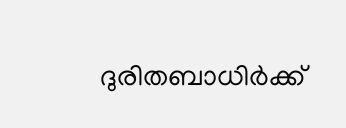ദുരിതബാധിര്‍ക്ക്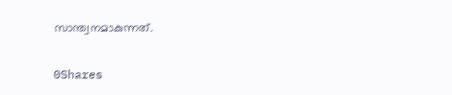സാന്ത്വനമാകുന്നത്.

0Shares